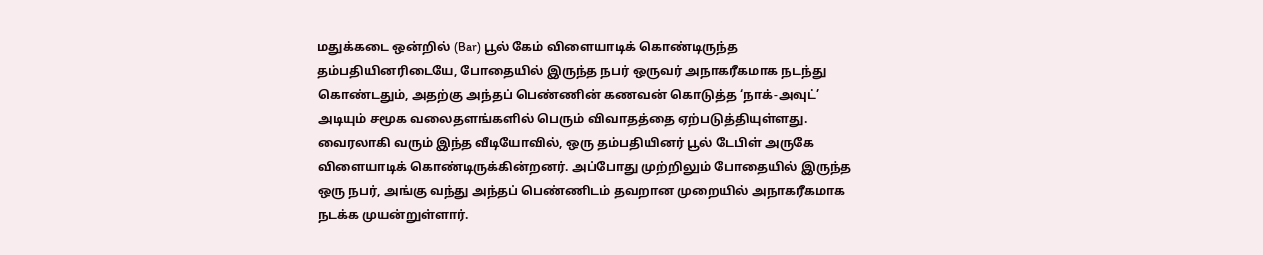மதுக்கடை ஒன்றில் (Bar) பூல் கேம் விளையாடிக் கொண்டிருந்த தம்பதியினரிடையே, போதையில் இருந்த நபர் ஒருவர் அநாகரீகமாக நடந்து கொண்டதும், அதற்கு அந்தப் பெண்ணின் கணவன் கொடுத்த ‘நாக்-அவுட்’ அடியும் சமூக வலைதளங்களில் பெரும் விவாதத்தை ஏற்படுத்தியுள்ளது. வைரலாகி வரும் இந்த வீடியோவில், ஒரு தம்பதியினர் பூல் டேபிள் அருகே விளையாடிக் கொண்டிருக்கின்றனர். அப்போது முற்றிலும் போதையில் இருந்த ஒரு நபர், அங்கு வந்து அந்தப் பெண்ணிடம் தவறான முறையில் அநாகரீகமாக நடக்க முயன்றுள்ளார்.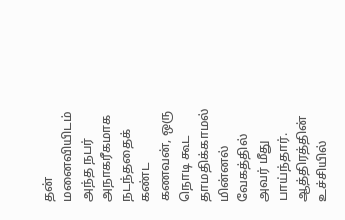தன் மனைவியிடம் அந்த நபர் அநாகரீகமாக நடந்ததைக் கண்ட கணவன், ஒரு நொடி கூட தாமதிக்காமல் மின்னல் வேகத்தில் அவர் மீது பாய்ந்தார். ஆத்திரத்தின் உச்சியில்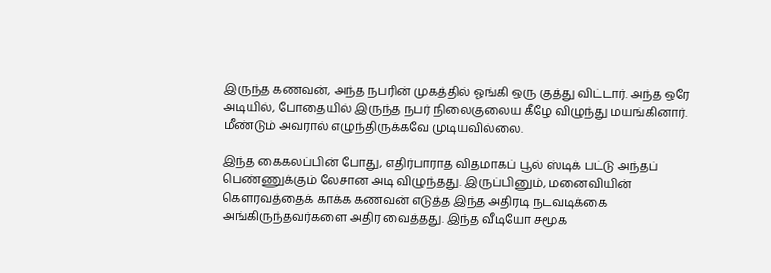இருந்த கணவன், அந்த நபரின் முகத்தில் ஓங்கி ஒரு குத்து விட்டார். அந்த ஒரே அடியில், போதையில் இருந்த நபர் நிலைகுலைய கீழே விழுந்து மயங்கினார். மீண்டும் அவரால் எழுந்திருக்கவே முடியவில்லை.

இந்த கைகலப்பின் போது, எதிர்பாராத விதமாகப் பூல் ஸ்டிக் பட்டு அந்தப் பெண்ணுக்கும் லேசான அடி விழுந்தது. இருப்பினும், மனைவியின் கௌரவத்தைக் காக்க கணவன் எடுத்த இந்த அதிரடி நடவடிக்கை அங்கிருந்தவர்களை அதிர வைத்தது. இந்த வீடியோ சமூக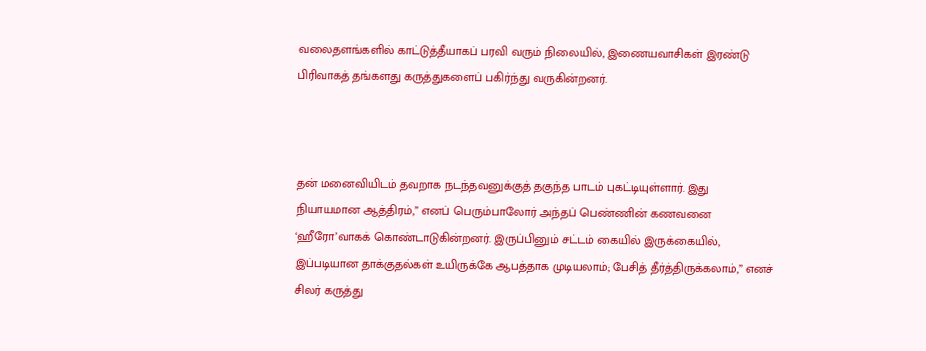வலைதளங்களில் காட்டுத்தீயாகப் பரவி வரும் நிலையில், இணையவாசிகள் இரண்டு பிரிவாகத் தங்களது கருத்துகளைப் பகிர்ந்து வருகின்றனர்.



தன் மனைவியிடம் தவறாக நடந்தவனுக்குத் தகுந்த பாடம் புகட்டியுள்ளார். இது நியாயமான ஆத்திரம்,” எனப் பெரும்பாலோர் அந்தப் பெண்ணின் கணவனை ‘ஹீரோ’வாகக் கொண்டாடுகின்றனர். இருப்பினும் சட்டம் கையில் இருக்கையில், இப்படியான தாக்குதல்கள் உயிருக்கே ஆபத்தாக முடியலாம்; பேசித் தீர்த்திருக்கலாம்,” எனச் சிலர் கருத்து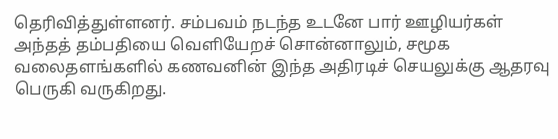தெரிவித்துள்ளனர். சம்பவம் நடந்த உடனே பார் ஊழியர்கள் அந்தத் தம்பதியை வெளியேறச் சொன்னாலும், சமூக வலைதளங்களில் கணவனின் இந்த அதிரடிச் செயலுக்கு ஆதரவு பெருகி வருகிறது.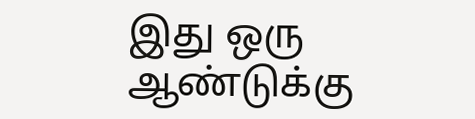இது ஒரு ஆண்டுக்கு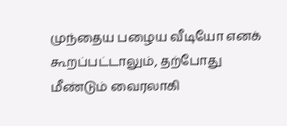முந்தைய பழைய வீடியோ எனக் கூறப்பட்டாலும், தற்போது மீண்டும் வைரலாகி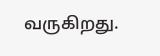வருகிறது.